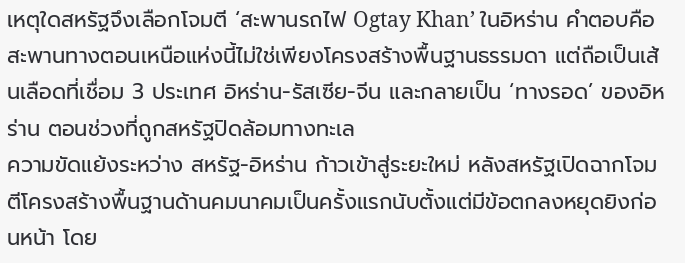เหตุใดสหรัฐจึงเลือกโจมตี ‘สะพานรถไฟ Ogtay Khan’ ในอิหร่าน คำตอบคือ สะพานทางตอนเหนือแห่งนี้ไม่ใช่เพียงโครงสร้างพื้นฐานธรรมดา แต่ถือเป็นเส้นเลือดที่เชื่อม 3 ประเทศ อิหร่าน-รัสเซีย-จีน และกลายเป็น ‘ทางรอด’ ของอิหร่าน ตอนช่วงที่ถูกสหรัฐปิดล้อมทางทะเล
ความขัดแย้งระหว่าง สหรัฐ-อิหร่าน ก้าวเข้าสู่ระยะใหม่ หลังสหรัฐเปิดฉากโจมตีโครงสร้างพื้นฐานด้านคมนาคมเป็นครั้งแรกนับตั้งแต่มีข้อตกลงหยุดยิงก่อนหน้า โดย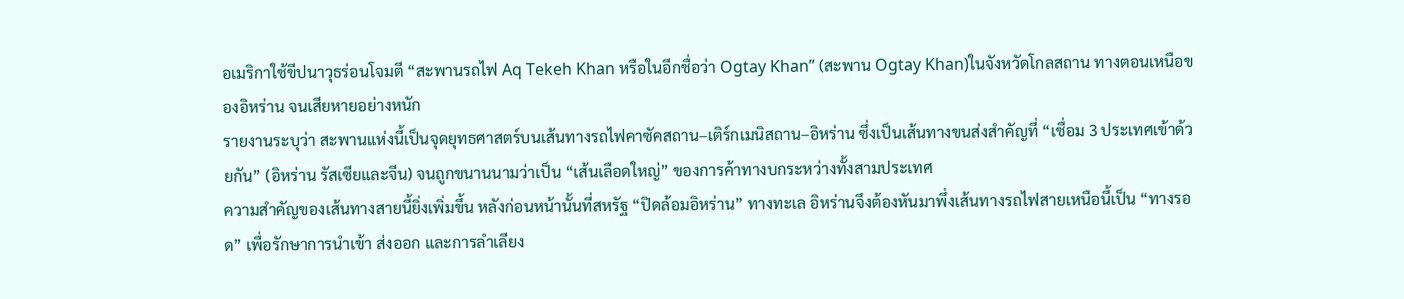อเมริกาใช้ขีปนาวุธร่อนโจมตี “สะพานรถไฟ Aq Tekeh Khan หรือในอีกชื่อว่า Ogtay Khan” (สะพาน Ogtay Khan)ในจังหวัดโกลสถาน ทางตอนเหนือของอิหร่าน จนเสียหายอย่างหนัก
รายงานระบุว่า สะพานแห่งนี้เป็นจุดยุทธศาสตร์บนเส้นทางรถไฟคาซัคสถาน–เติร์กเมนิสถาน–อิหร่าน ซึ่งเป็นเส้นทางขนส่งสำคัญที่ “เชื่อม 3 ประเทศเข้าด้วยกัน” (อิหร่าน รัสเซียและจีน) จนถูกขนานนามว่าเป็น “เส้นเลือดใหญ่” ของการค้าทางบกระหว่างทั้งสามประเทศ
ความสำคัญของเส้นทางสายนี้ยิ่งเพิ่มขึ้น หลังก่อนหน้านั้นที่สหรัฐ “ปิดล้อมอิหร่าน” ทางทะเล อิหร่านจึงต้องหันมาพึ่งเส้นทางรถไฟสายเหนือนี้เป็น “ทางรอด” เพื่อรักษาการนำเข้า ส่งออก และการลำเลียง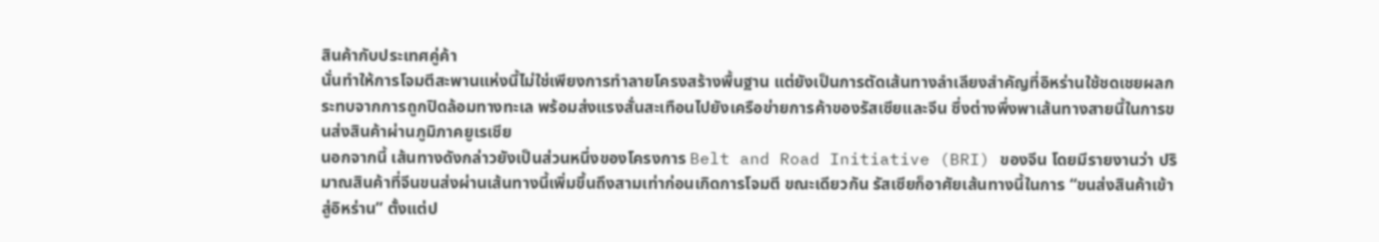สินค้ากับประเทศคู่ค้า
นั่นทำให้การโจมตีสะพานแห่งนี้ไม่ใช่เพียงการทำลายโครงสร้างพื้นฐาน แต่ยังเป็นการตัดเส้นทางลำเลียงสำคัญที่อิหร่านใช้ชดเชยผลกระทบจากการถูกปิดล้อมทางทะเล พร้อมส่งแรงสั่นสะเทือนไปยังเครือข่ายการค้าของรัสเซียและจีน ซึ่งต่างพึ่งพาเส้นทางสายนี้ในการขนส่งสินค้าผ่านภูมิภาคยูเรเชีย
นอกจากนี้ เส้นทางดังกล่าวยังเป็นส่วนหนึ่งของโครงการ Belt and Road Initiative (BRI) ของจีน โดยมีรายงานว่า ปริมาณสินค้าที่จีนขนส่งผ่านเส้นทางนี้เพิ่มขึ้นถึงสามเท่าก่อนเกิดการโจมตี ขณะเดียวกัน รัสเซียก็อาศัยเส้นทางนี้ในการ “ขนส่งสินค้าเข้าสู่อิหร่าน” ตั้งแต่ป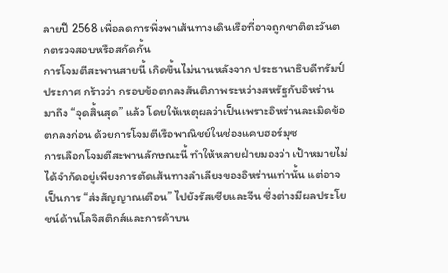ลายปี 2568 เพื่อลดการพึ่งพาเส้นทางเดินเรือที่อาจถูกชาติตะวันตกตรวจสอบหรือสกัดกั้น
การโจมตีสะพานสายนี้ เกิดขึ้นไม่นานหลังจาก ประธานาธิบดีทรัมป์ ประกาศ กร้าวว่า กรอบข้อตกลงสันติภาพระหว่างสหรัฐกับอิหร่าน มาถึง “จุดสิ้นสุด” แล้ว โดยให้เหตุผลว่าเป็นเพราะอิหร่านละเมิดข้อตกลงก่อน ด้วยการโจมตีเรือพาณิชย์ในช่องแคบฮอร์มุซ
การเลือกโจมตีสะพานลักษณะนี้ ทำให้หลายฝ่ายมองว่า เป้าหมายไม่ได้จำกัดอยู่เพียงการตัดเส้นทางลำเลียงของอิหร่านเท่านั้น แต่อาจเป็นการ “ส่งสัญญาณเตือน” ไปยังรัสเซียและจีน ซึ่งต่างมีผลประโยชน์ด้านโลจิสติกส์และการค้าบน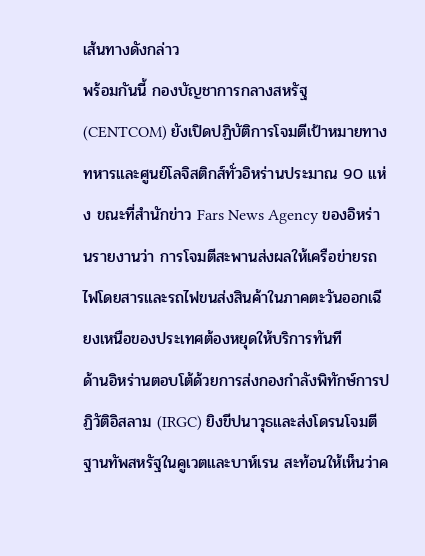เส้นทางดังกล่าว
พร้อมกันนี้ กองบัญชาการกลางสหรัฐ (CENTCOM) ยังเปิดปฏิบัติการโจมตีเป้าหมายทางทหารและศูนย์โลจิสติกส์ทั่วอิหร่านประมาณ 90 แห่ง ขณะที่สำนักข่าว Fars News Agency ของอิหร่านรายงานว่า การโจมตีสะพานส่งผลให้เครือข่ายรถไฟโดยสารและรถไฟขนส่งสินค้าในภาคตะวันออกเฉียงเหนือของประเทศต้องหยุดให้บริการทันที
ด้านอิหร่านตอบโต้ด้วยการส่งกองกำลังพิทักษ์การปฏิวัติอิสลาม (IRGC) ยิงขีปนาวุธและส่งโดรนโจมตีฐานทัพสหรัฐในคูเวตและบาห์เรน สะท้อนให้เห็นว่าค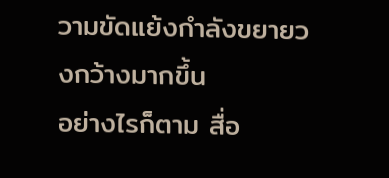วามขัดแย้งกำลังขยายวงกว้างมากขึ้น
อย่างไรก็ตาม สื่อ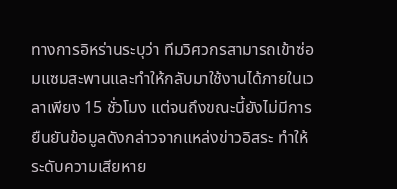ทางการอิหร่านระบุว่า ทีมวิศวกรสามารถเข้าซ่อมแซมสะพานและทำให้กลับมาใช้งานได้ภายในเวลาเพียง 15 ชั่วโมง แต่จนถึงขณะนี้ยังไม่มีการยืนยันข้อมูลดังกล่าวจากแหล่งข่าวอิสระ ทำให้ระดับความเสียหาย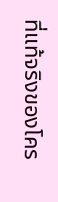ที่แท้จริงของโคร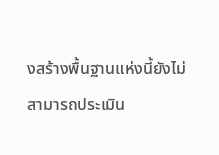งสร้างพื้นฐานแห่งนี้ยังไม่สามารถประเมิน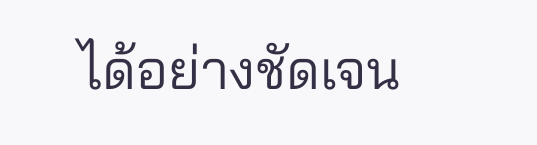ได้อย่างชัดเจน